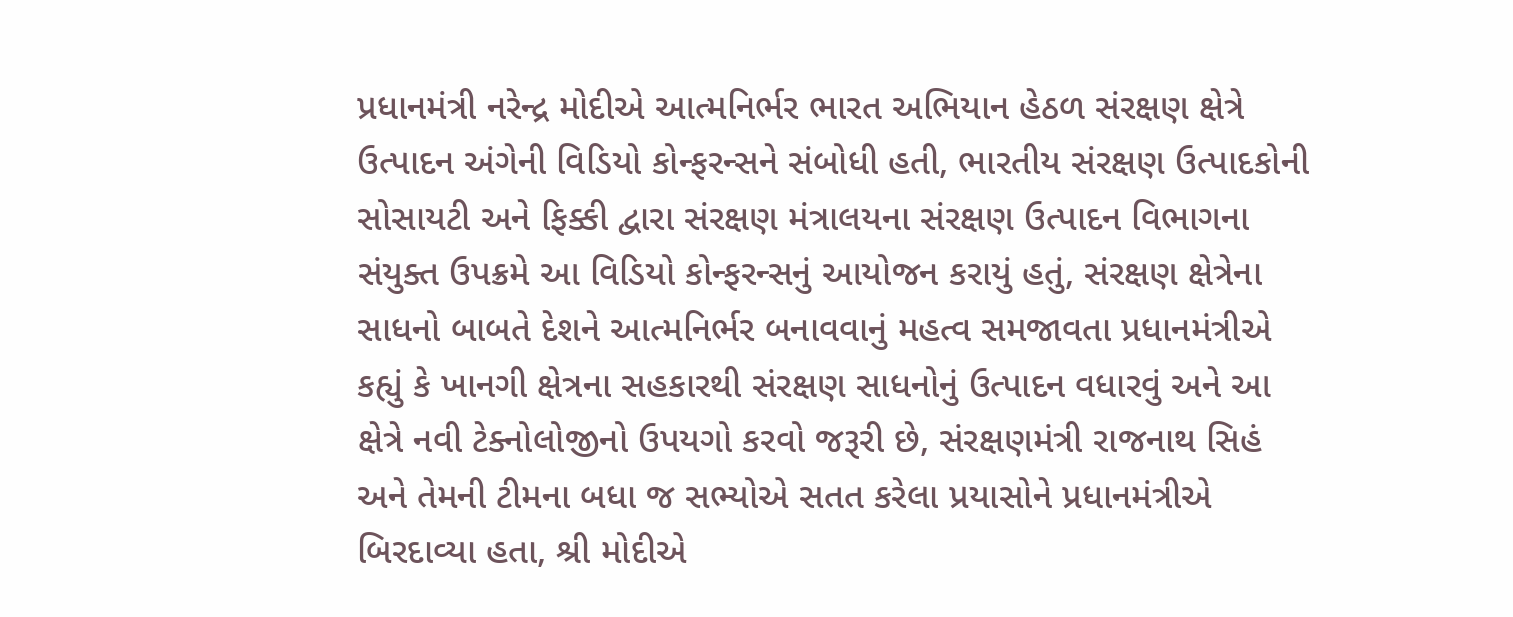પ્રધાનમંત્રી નરેન્દ્ર મોદીએ આત્મનિર્ભર ભારત અભિયાન હેઠળ સંરક્ષણ ક્ષેત્રે ઉત્પાદન અંગેની વિડિયો કોન્ફરન્સને સંબોધી હતી, ભારતીય સંરક્ષણ ઉત્પાદકોની સોસાયટી અને ફિક્કી દ્વારા સંરક્ષણ મંત્રાલયના સંરક્ષણ ઉત્પાદન વિભાગના સંયુક્ત ઉપક્રમે આ વિડિયો કોન્ફરન્સનું આયોજન કરાયું હતું, સંરક્ષણ ક્ષેત્રેના સાધનો બાબતે દેશને આત્મનિર્ભર બનાવવાનું મહત્વ સમજાવતા પ્રધાનમંત્રીએ કહ્યું કે ખાનગી ક્ષેત્રના સહકારથી સંરક્ષણ સાધનોનું ઉત્પાદન વધારવું અને આ ક્ષેત્રે નવી ટેક્નોલોજીનો ઉપયગો કરવો જરૂરી છે, સંરક્ષણમંત્રી રાજનાથ સિહં અને તેમની ટીમના બધા જ સભ્યોએ સતત કરેલા પ્રયાસોને પ્રધાનમંત્રીએ બિરદાવ્યા હતા, શ્રી મોદીએ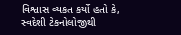વિશ્વાસ વ્યકત કર્યો હતો કે, સ્વદેશી ટેકનોલોજીથી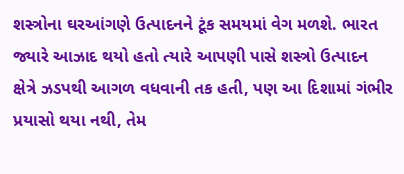શસ્ત્રોના ઘરઆંગણે ઉત્પાદનને ટૂંક સમયમાં વેગ મળશે. ભારત જ્યારે આઝાદ થયો હતો ત્યારે આપણી પાસે શસ્ત્રો ઉત્પાદન ક્ષેત્રે ઝડપથી આગળ વધવાની તક હતી, પણ આ દિશામાં ગંભીર પ્રયાસો થયા નથી, તેમ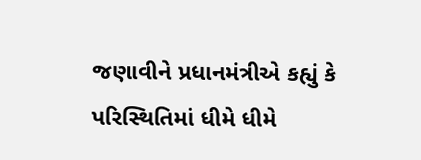જણાવીને પ્રધાનમંત્રીએ કહ્યું કે પરિસ્થિતિમાં ધીમે ધીમે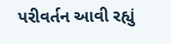પરીવર્તન આવી રહ્યું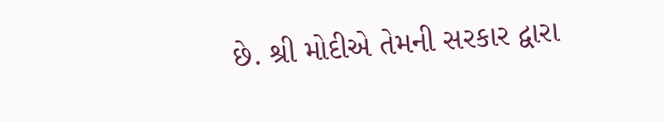છે. શ્રી મોદીએ તેમની સરકાર દ્વારા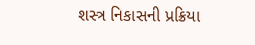શસ્ત્ર નિકાસની પ્રક્રિયા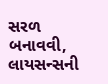સરળ બનાવવી, લાયસન્સની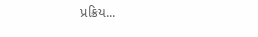પ્રક્રિય...